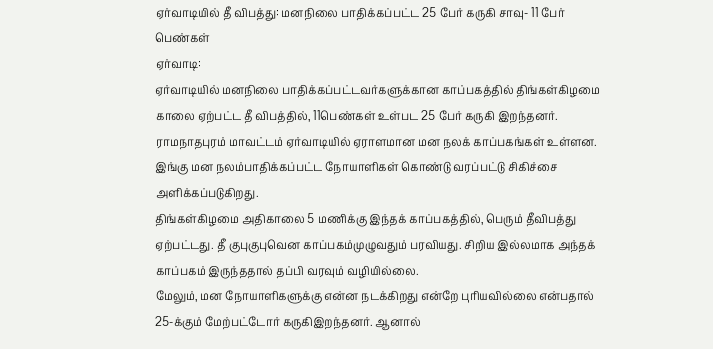ஏர்வாடியில் தீ விபத்து: மனநிலை பாதிக்கப்பட்ட 25 பேர் கருகி சாவு- 11 பேர் பெண்கள்
ஏர்வாடி:
ஏர்வாடியில் மனநிலை பாதிக்கப்பட்டவர்களுக்கான காப்பகத்தில் திங்கள்கிழமை காலை ஏற்பட்ட தீ விபத்தில், 11பெண்கள் உள்பட 25 பேர் கருகி இறந்தனர்.
ராமநாதபுரம் மாவட்டம் ஏர்வாடியில் ஏராளமான மன நலக் காப்பகங்கள் உள்ளன. இங்கு மன நலம்பாதிக்கப்பட்ட நோயாளிகள் கொண்டு வரப்பட்டு சிகிச்சை அளிக்கப்படுகிறது.
திங்கள்கிழமை அதிகாலை 5 மணிக்கு இந்தக் காப்பகத்தில், பெரும் தீவிபத்து ஏற்பட்டது. தீ குபுகுபுவென காப்பகம்முழுவதும் பரவியது. சிறிய இல்லமாக அந்தக் காப்பகம் இருந்ததால் தப்பி வரவும் வழியில்லை.
மேலும், மன நோயாளிகளுக்கு என்ன நடக்கிறது என்றே புரியவில்லை என்பதால் 25-க்கும் மேற்பட்டோர் கருகிஇறந்தனர். ஆனால்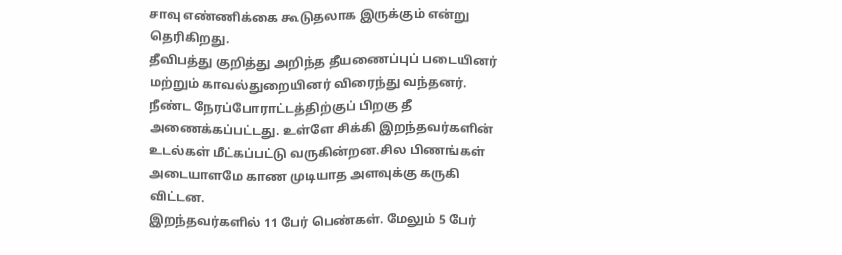சாவு எண்ணிக்கை கூடுதலாக இருக்கும் என்று தெரிகிறது.
தீவிபத்து குறித்து அறிந்த தீயணைப்புப் படையினர் மற்றும் காவல்துறையினர் விரைந்து வந்தனர். நீண்ட நேரப்போராட்டத்திற்குப் பிறகு தீ அணைக்கப்பட்டது. உள்ளே சிக்கி இறந்தவர்களின் உடல்கள் மீட்கப்பட்டு வருகின்றன.சில பிணங்கள் அடையாளமே காண முடியாத அளவுக்கு கருகி விட்டன.
இறந்தவர்களில் 11 பேர் பெண்கள். மேலும் 5 பேர்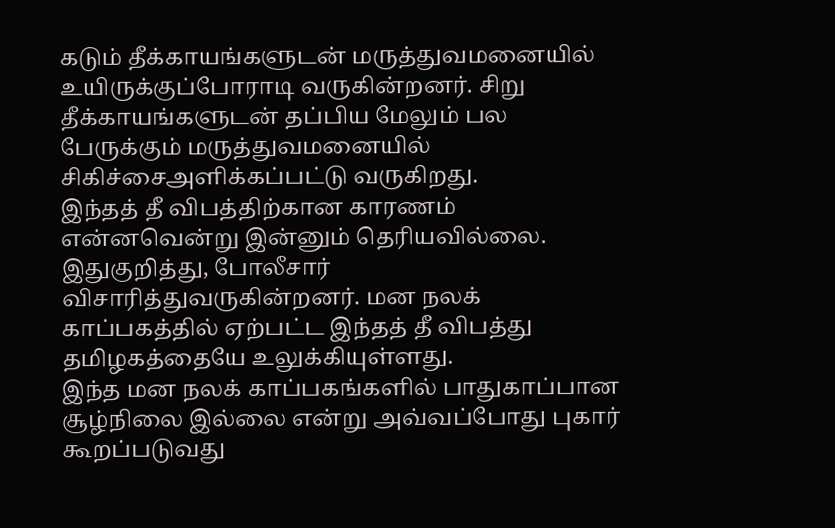கடும் தீக்காயங்களுடன் மருத்துவமனையில் உயிருக்குப்போராடி வருகின்றனர். சிறு தீக்காயங்களுடன் தப்பிய மேலும் பல பேருக்கும் மருத்துவமனையில் சிகிச்சைஅளிக்கப்பட்டு வருகிறது.
இந்தத் தீ விபத்திற்கான காரணம் என்னவென்று இன்னும் தெரியவில்லை. இதுகுறித்து, போலீசார் விசாரித்துவருகின்றனர். மன நலக் காப்பகத்தில் ஏற்பட்ட இந்தத் தீ விபத்து தமிழகத்தையே உலுக்கியுள்ளது.
இந்த மன நலக் காப்பகங்களில் பாதுகாப்பான சூழ்நிலை இல்லை என்று அவ்வப்போது புகார் கூறப்படுவது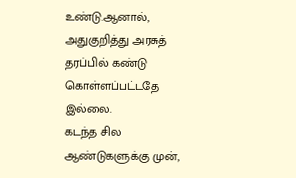உண்டு.ஆனால், அதுகுறித்து அரசுத் தரப்பில் கண்டு கொள்ளப்பட்டதே இல்லை.
கடந்த சில ஆண்டுகளுக்கு முன்,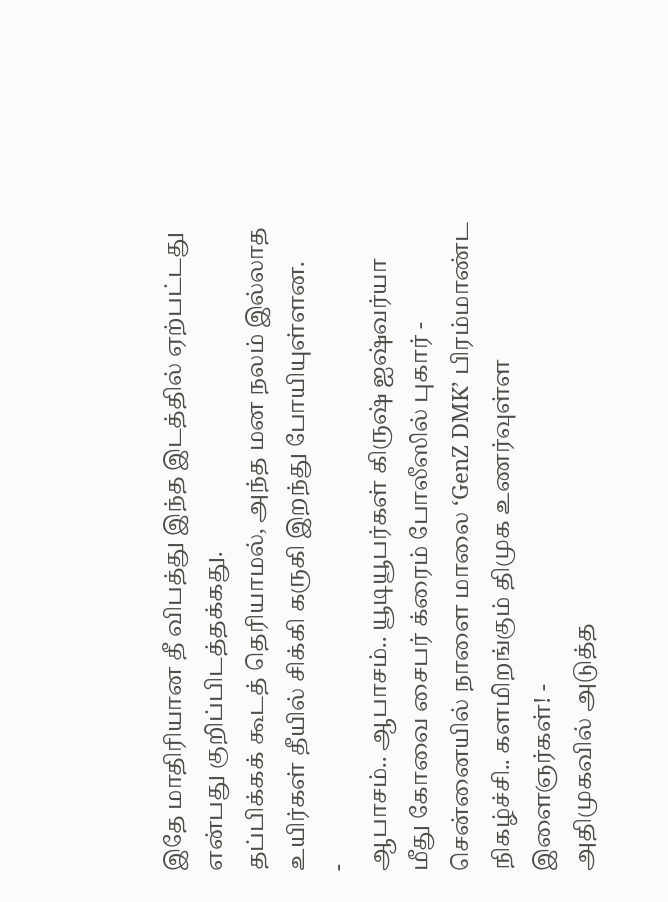இதே மாதிரியான தீ விபத்து இந்த இடத்தில் ஏற்பட்டது என்பது குறிப்பிடத்தக்கது.
தப்பிக்கக் கூடத் தெரியாமல், அந்த மன நலம் இல்லாத உயிர்கள் தீயில் சிக்கி கருகி இறந்து போயியுள்ளன.
-
ஆபாசம்.. ஆபாசம்.. யூடியூபர்கள் கிருஷ் ஐஷ்வர்யா மீது கோவை சைபர் க்ரைம் போலீஸில் புகார் -
சென்னையில் நாளை மாலை ‘GenZ DMK’ பிரம்மாண்ட நிகழ்ச்சி.. களமிறங்கும் திமுக உணர்வுள்ள இளைஞர்கள்! -
அதிமுகவில் அடுத்த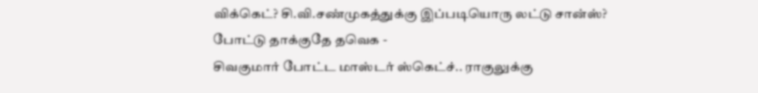விக்கெட்? சி.வி.சண்முகத்துக்கு இப்படியொரு லட்டு சான்ஸ்? போட்டு தாக்குதே தவெக -
சிவகுமார் போட்ட மாஸ்டர் ஸ்கெட்ச்.. ராகுலுக்கு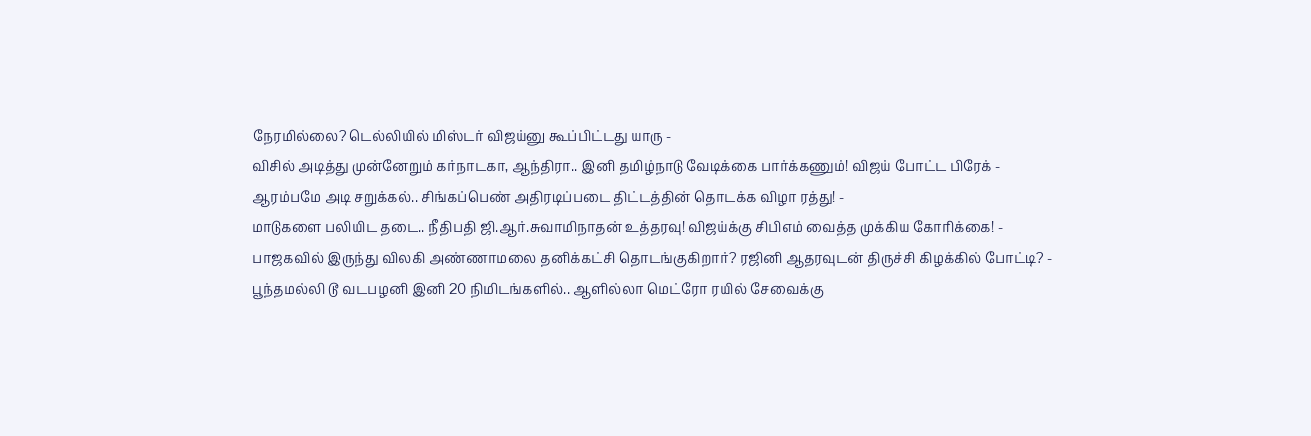நேரமில்லை? டெல்லியில் மிஸ்டர் விஜய்னு கூப்பிட்டது யாரு -
விசில் அடித்து முன்னேறும் கர்நாடகா, ஆந்திரா.. இனி தமிழ்நாடு வேடிக்கை பார்க்கணும்! விஜய் போட்ட பிரேக் -
ஆரம்பமே அடி சறுக்கல்.. சிங்கப்பெண் அதிரடிப்படை திட்டத்தின் தொடக்க விழா ரத்து! -
மாடுகளை பலியிட தடை.. நீதிபதி ஜி.ஆர்.சுவாமிநாதன் உத்தரவு! விஜய்க்கு சிபிஎம் வைத்த முக்கிய கோரிக்கை! -
பாஜகவில் இருந்து விலகி அண்ணாமலை தனிக்கட்சி தொடங்குகிறார்? ரஜினி ஆதரவுடன் திருச்சி கிழக்கில் போட்டி? -
பூந்தமல்லி டூ வடபழனி இனி 20 நிமிடங்களில்.. ஆளில்லா மெட்ரோ ரயில் சேவைக்கு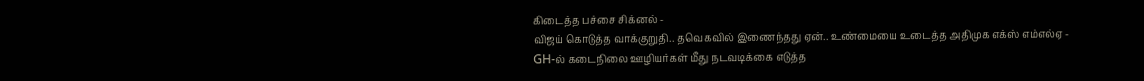கிடைத்த பச்சை சிக்னல் -
விஜய் கொடுத்த வாக்குறுதி.. தவெகவில் இணைந்தது ஏன்.. உண்மையை உடைத்த அதிமுக எக்ஸ் எம்எல்ஏ -
GH-ல் கடைநிலை ஊழியர்கள் மீது நடவடிக்கை எடுத்த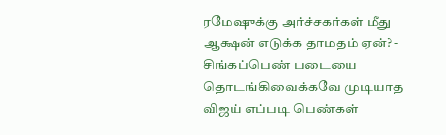ரமேஷுக்கு அர்ச்சகர்கள் மீது ஆக்ஷன் எடுக்க தாமதம் ஏன்? -
சிங்கப்பெண் படையை தொடங்கிவைக்கவே முடியாத விஜய் எப்படி பெண்கள்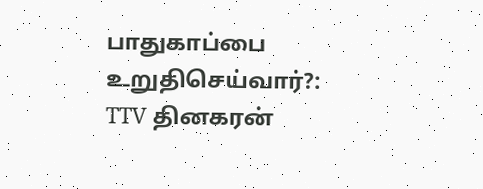பாதுகாப்பை உறுதிசெய்வார்?: TTV தினகரன்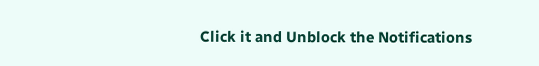Click it and Unblock the Notifications